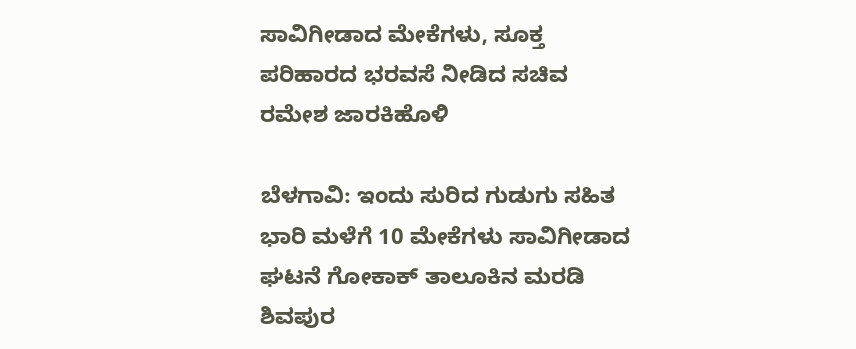ಸಾವಿಗೀಡಾದ ಮೇಕೆಗಳು, ಸೂಕ್ತ ಪರಿಹಾರದ ಭರವಸೆ ನೀಡಿದ ಸಚಿವ ರಮೇಶ ಜಾರಕಿಹೊಳಿ

ಬೆಳಗಾವಿ: ಇಂದು ಸುರಿದ ಗುಡುಗು ಸಹಿತ ಭಾರಿ ಮಳೆಗೆ 10 ಮೇಕೆಗಳು ಸಾವಿಗೀಡಾದ ಘಟನೆ ಗೋಕಾಕ್ ತಾಲೂಕಿನ ಮರಡಿ ಶಿವಪುರ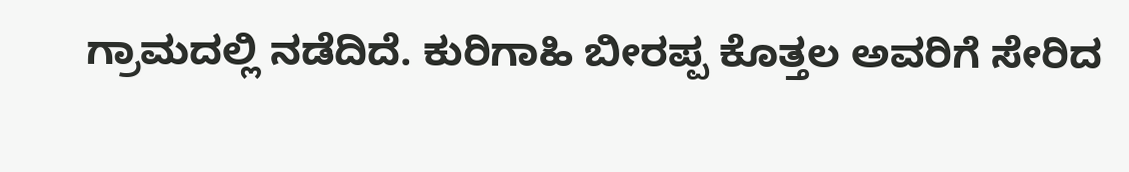ಗ್ರಾಮದಲ್ಲಿ ನಡೆದಿದೆ. ಕುರಿಗಾಹಿ ಬೀರಪ್ಪ ಕೊತ್ತಲ ಅವರಿಗೆ ಸೇರಿದ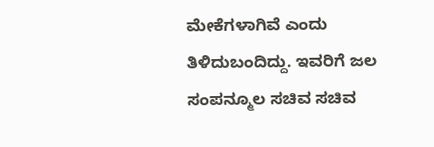ಮೇಕೆಗಳಾಗಿವೆ ಎಂದು ತಿಳಿದುಬಂದಿದ್ದು. ಇವರಿಗೆ ಜಲ ಸಂಪನ್ಮೂಲ ಸಚಿವ ಸಚಿವ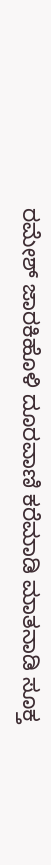ರಮೇಶ್ ಜಾರಕಿಹೊಳಿ‌ ದೂರವಾಣಿ ಕರೆ‌ಮಾಡಿ ಮಾತನಾಡಿ ಸೂಕ್ತ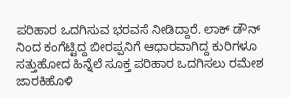ಪರಿಹಾರ ಒದಗಿಸುವ ಭರವಸೆ ನೀಡಿದ್ದಾರೆ. ಲಾಕ್ ಡೌನ್ ನಿಂದ ಕಂಗೆಟ್ಟಿದ್ದ ಬೀರಪ್ಪನಿಗೆ ಆಧಾರವಾಗಿದ್ದ ಕುರಿಗಳೂ ಸತ್ತುಹೋದ ಹಿನ್ನೆಲೆ ಸೂಕ್ತ ಪರಿಹಾರ ಒದಗಿಸಲು ರಮೇಶ ಜಾರಕಿಹೊಳಿ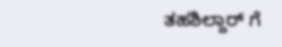ತಹಶಿಲ್ದಾರ್ ಗೆ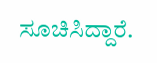ಸೂಚಿಸಿದ್ದಾರೆ.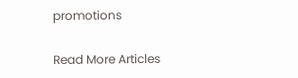promotions

Read More Articles